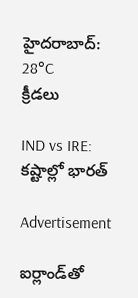హైదరాబాద్: 28°C
క్రీడలు

IND vs IRE: కష్టాల్లో భారత్

Advertisement

ఐర్లాండ్‌తో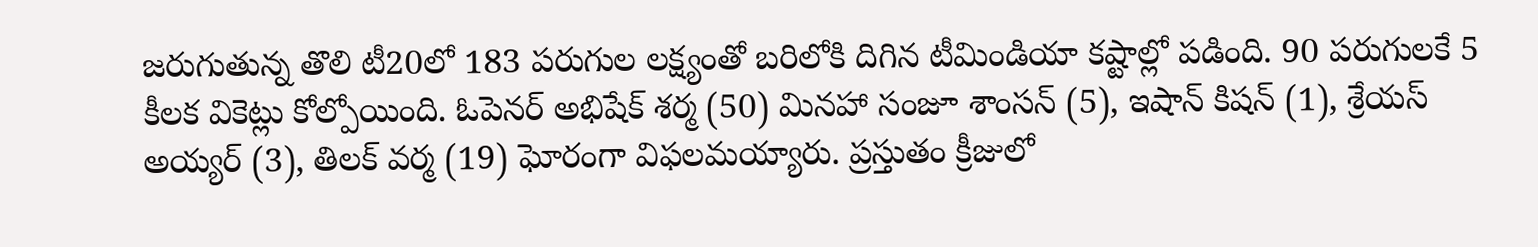జరుగుతున్న తొలి టీ20లో 183 పరుగుల లక్ష్యంతో బరిలోకి దిగిన టీమిండియా కష్టాల్లో పడింది. 90 పరుగులకే 5 కీలక వికెట్లు కోల్పోయింది. ఓపెనర్ అభిషేక్ శర్మ (50) మినహా సంజూ శాంసన్ (5), ఇషాన్ కిషన్ (1), శ్రేయస్ అయ్యర్ (3), తిలక్ వర్మ (19) ఘోరంగా విఫలమయ్యారు. ప్రస్తుతం క్రీజులో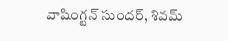వాషింగ్టన్ సుందర్, శివమ్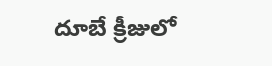దూబే క్రీజులో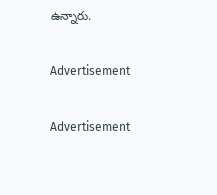ఉన్నారు.

Advertisement

Advertisement